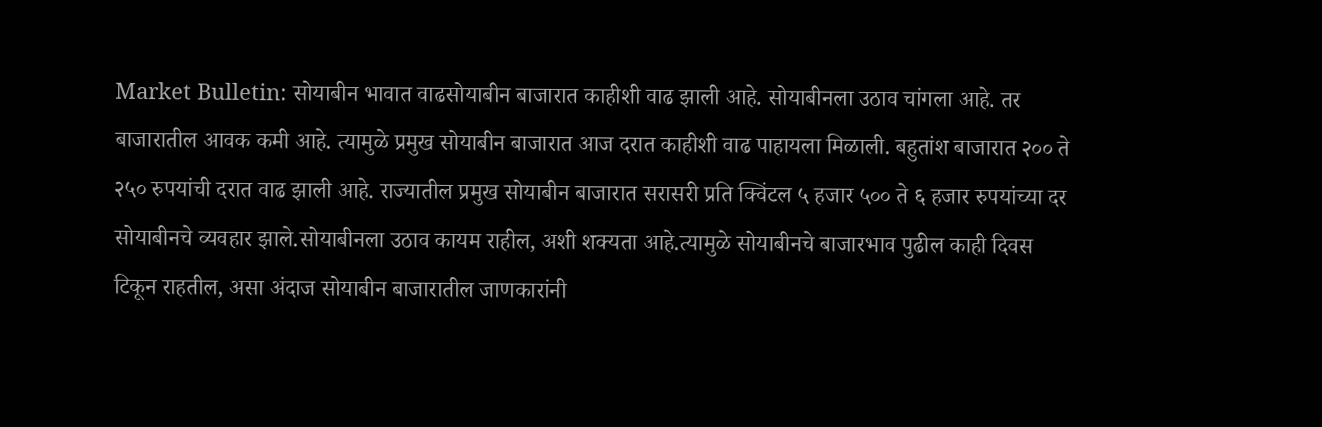Market Bulletin: सोयाबीन भावात वाढसोयाबीन बाजारात काहीशी वाढ झाली आहे. सोयाबीनला उठाव चांगला आहे. तर बाजारातील आवक कमी आहे. त्यामुळे प्रमुख सोयाबीन बाजारात आज दरात काहीशी वाढ पाहायला मिळाली. बहुतांश बाजारात २०० ते २५० रुपयांची दरात वाढ झाली आहे. राज्यातील प्रमुख सोयाबीन बाजारात सरासरी प्रति क्विंटल ५ हजार ५०० ते ६ हजार रुपयांच्या दर सोयाबीनचे व्यवहार झाले.सोयाबीनला उठाव कायम राहील, अशी शक्यता आहे.त्यामुळे सोयाबीनचे बाजारभाव पुढील काही दिवस टिकून राहतील, असा अंदाज सोयाबीन बाजारातील जाणकारांनी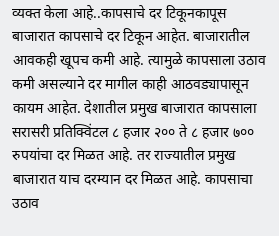व्यक्त केला आहे..कापसाचे दर टिकूनकापूस बाजारात कापसाचे दर टिकून आहेत. बाजारातील आवकही खूपच कमी आहे. त्यामुळे कापसाला उठाव कमी असल्याने दर मागील काही आठवड्यापासून कायम आहेत. देशातील प्रमुख बाजारात कापसाला सरासरी प्रतिक्विंटल ८ हजार २०० ते ८ हजार ७०० रुपयांचा दर मिळत आहे. तर राज्यातील प्रमुख बाजारात याच दरम्यान दर मिळत आहे. कापसाचा उठाव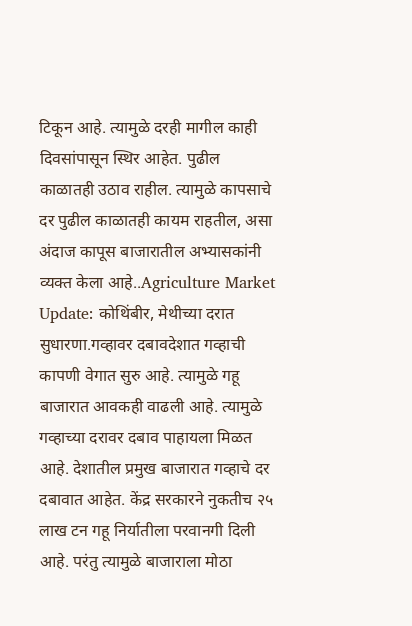टिकून आहे. त्यामुळे दरही मागील काही दिवसांपासून स्थिर आहेत. पुढील काळातही उठाव राहील. त्यामुळे कापसाचे दर पुढील काळातही कायम राहतील, असा अंदाज कापूस बाजारातील अभ्यासकांनी व्यक्त केला आहे..Agriculture Market Update: कोथिंबीर, मेथीच्या दरात सुधारणा.गव्हावर दबावदेशात गव्हाची कापणी वेगात सुरु आहे. त्यामुळे गहू बाजारात आवकही वाढली आहे. त्यामुळे गव्हाच्या दरावर दबाव पाहायला मिळत आहे. देशातील प्रमुख बाजारात गव्हाचे दर दबावात आहेत. केंद्र सरकारने नुकतीच २५ लाख टन गहू निर्यातीला परवानगी दिली आहे. परंतु त्यामुळे बाजाराला मोठा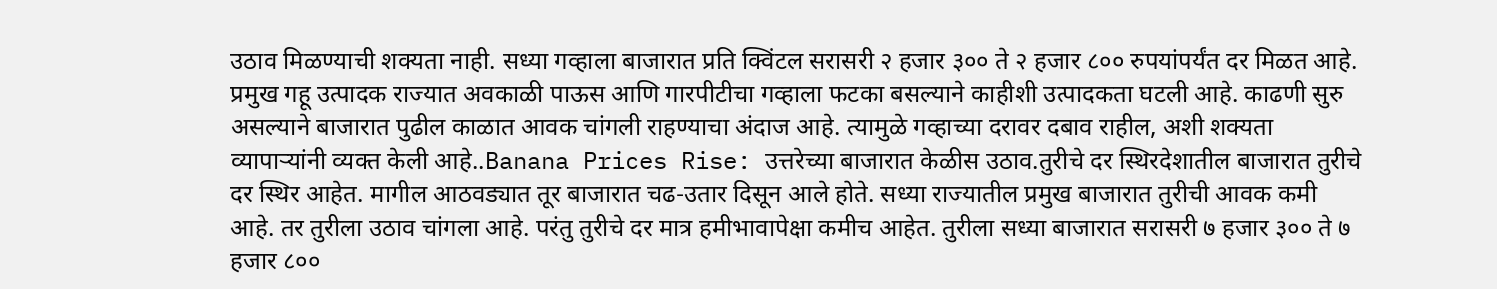उठाव मिळण्याची शक्यता नाही. सध्या गव्हाला बाजारात प्रति क्विंटल सरासरी २ हजार ३०० ते २ हजार ८०० रुपयांपर्यंत दर मिळत आहे. प्रमुख गहू उत्पादक राज्यात अवकाळी पाऊस आणि गारपीटीचा गव्हाला फटका बसल्याने काहीशी उत्पादकता घटली आहे. काढणी सुरु असल्याने बाजारात पुढील काळात आवक चांगली राहण्याचा अंदाज आहे. त्यामुळे गव्हाच्या दरावर दबाव राहील, अशी शक्यता व्यापाऱ्यांनी व्यक्त केली आहे..Banana Prices Rise: उत्तरेच्या बाजारात केळीस उठाव.तुरीचे दर स्थिरदेशातील बाजारात तुरीचे दर स्थिर आहेत. मागील आठवड्यात तूर बाजारात चढ-उतार दिसून आले होते. सध्या राज्यातील प्रमुख बाजारात तुरीची आवक कमी आहे. तर तुरीला उठाव चांगला आहे. परंतु तुरीचे दर मात्र हमीभावापेक्षा कमीच आहेत. तुरीला सध्या बाजारात सरासरी ७ हजार ३०० ते ७ हजार ८००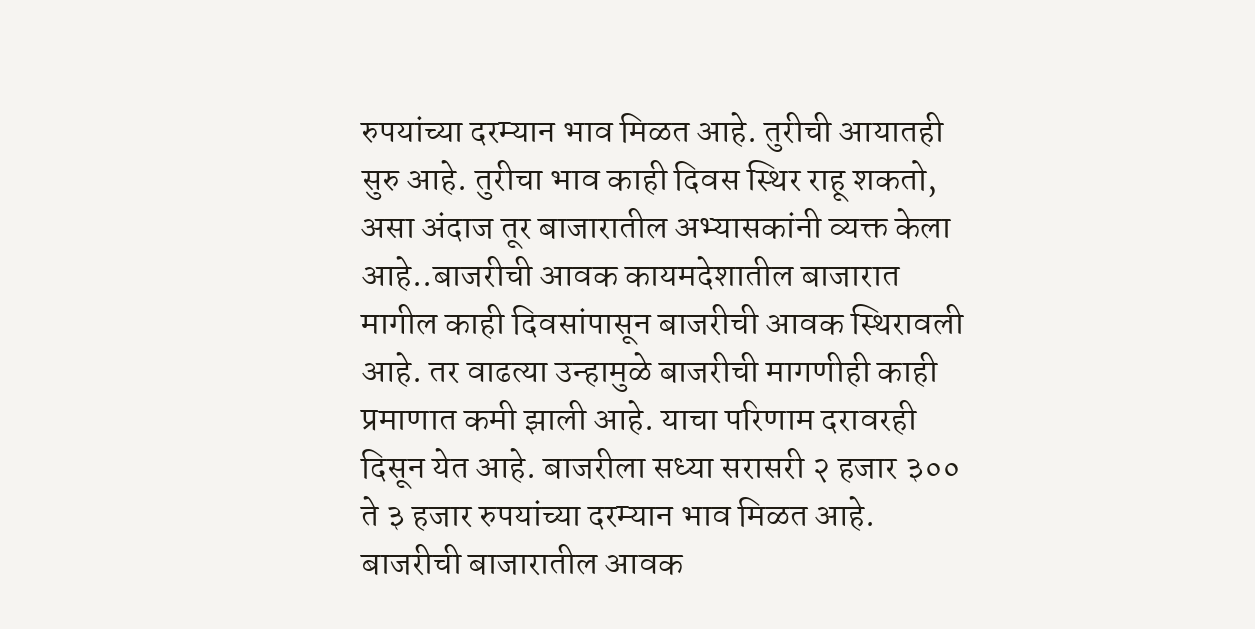रुपयांच्या दरम्यान भाव मिळत आहे. तुरीची आयातही सुरु आहे. तुरीचा भाव काही दिवस स्थिर राहू शकतो, असा अंदाज तूर बाजारातील अभ्यासकांनी व्यक्त केला आहे..बाजरीची आवक कायमदेशातील बाजारात मागील काही दिवसांपासून बाजरीची आवक स्थिरावली आहे. तर वाढत्या उन्हामुळे बाजरीची मागणीही काही प्रमाणात कमी झाली आहे. याचा परिणाम दरावरही दिसून येत आहे. बाजरीला सध्या सरासरी २ हजार ३०० ते ३ हजार रुपयांच्या दरम्यान भाव मिळत आहे. बाजरीची बाजारातील आवक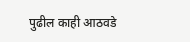पुढील काही आठवडे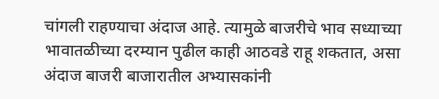चांगली राहण्याचा अंदाज आहे. त्यामुळे बाजरीचे भाव सध्याच्या भावातळीच्या दरम्यान पुढील काही आठवडे राहू शकतात, असा अंदाज बाजरी बाजारातील अभ्यासकांनी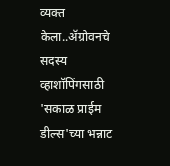व्यक्त केला..ॲग्रोवनचे सदस्य व्हाशॉपिंगसाठी 'सकाळ प्राईम डील्स'च्या भन्नाट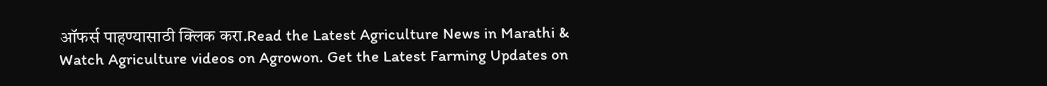ऑफर्स पाहण्यासाठी क्लिक करा.Read the Latest Agriculture News in Marathi & Watch Agriculture videos on Agrowon. Get the Latest Farming Updates on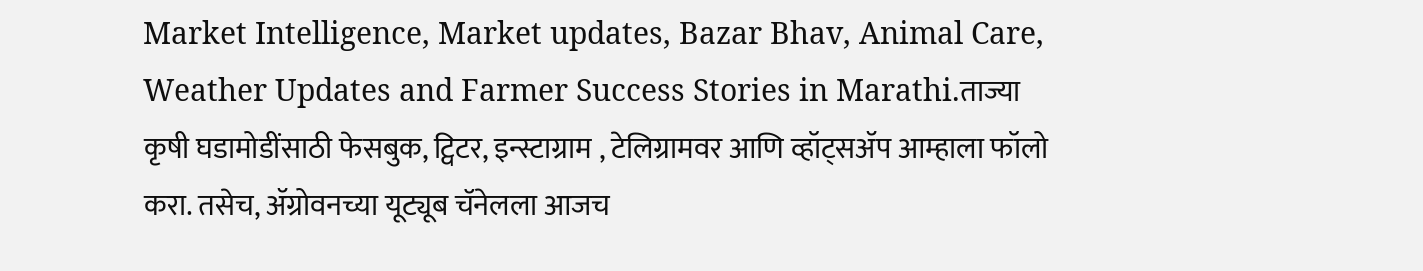Market Intelligence, Market updates, Bazar Bhav, Animal Care, Weather Updates and Farmer Success Stories in Marathi.ताज्या कृषी घडामोडींसाठी फेसबुक, ट्विटर, इन्स्टाग्राम , टेलिग्रामवर आणि व्हॉट्सॲप आम्हाला फॉलो करा. तसेच, ॲग्रोवनच्या यूट्यूब चॅनेलला आजच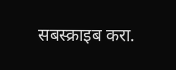सबस्क्राइब करा.